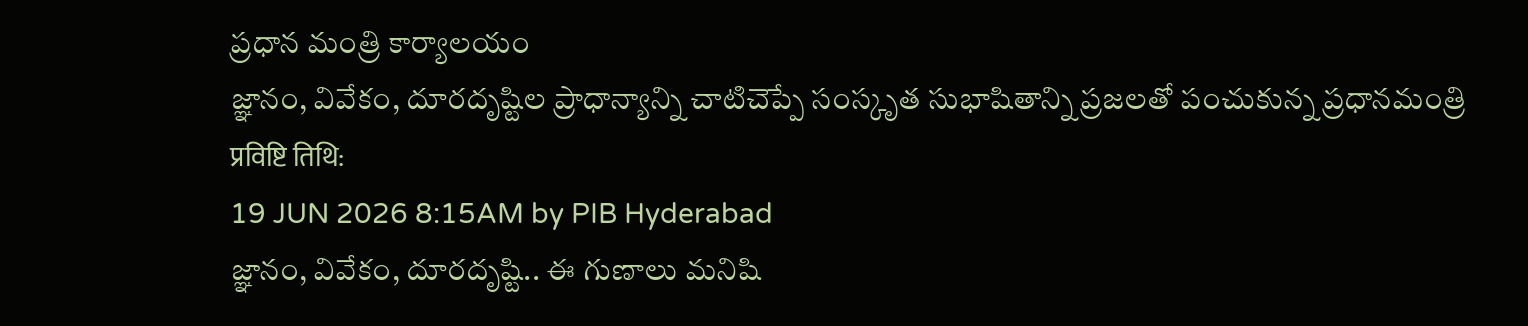ప్రధాన మంత్రి కార్యాలయం
జ్ఞానం, వివేకం, దూరదృష్టిల ప్రాధాన్యాన్ని చాటిచెప్పే సంస్కృత సుభాషితాన్ని ప్రజలతో పంచుకున్న ప్రధానమంత్రి
प्रविष्टि तिथि:
19 JUN 2026 8:15AM by PIB Hyderabad
జ్ఞానం, వివేకం, దూరదృష్టి.. ఈ గుణాలు మనిషి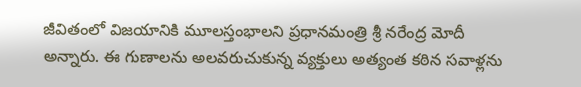జీవితంలో విజయానికి మూలస్తంభాలని ప్రధానమంత్రి శ్రీ నరేంద్ర మోదీ అన్నారు. ఈ గుణాలను అలవరుచుకున్న వ్యక్తులు అత్యంత కఠిన సవాళ్లను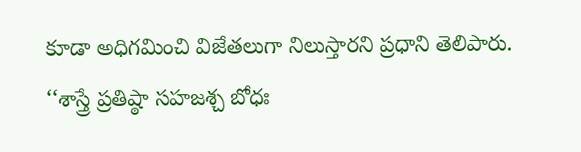కూడా అధిగమించి విజేతలుగా నిలుస్తారని ప్రధాని తెలిపారు.
‘‘శాస్త్రే ప్రతిష్ఠా సహజశ్చ బోధః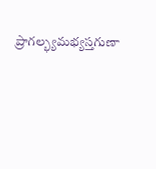ప్రాగల్భ్యమభ్యస్తగుణా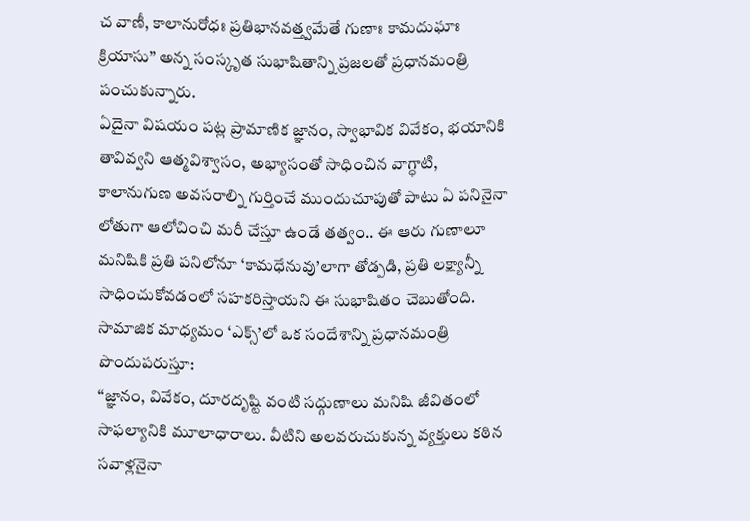చ వాణీ, కాలానురోధః ప్రతిభానవత్త్వమేతే గుణాః కామదుఘాః క్రియాసు’’ అన్న సంస్కృత సుభాషితాన్ని ప్రజలతో ప్రధానమంత్రి పంచుకున్నారు.
ఏదైనా విషయం పట్ల ప్రామాణిక జ్ఞానం, స్వాభావిక వివేకం, భయానికి తావివ్వని ఆత్మవిశ్వాసం, అభ్యాసంతో సాధించిన వాగ్ధాటి, కాలానుగుణ అవసరాల్ని గుర్తించే ముందుచూపుతో పాటు ఏ పనినైనా లోతుగా ఆలోచించి మరీ చేస్తూ ఉండే తత్వం.. ఈ ఆరు గుణాలూ మనిషికి ప్రతి పనిలోనూ ‘కామధేనువు’లాగా తోడ్పడి, ప్రతి లక్ష్యాన్నీ సాధించుకోవడంలో సహకరిస్తాయని ఈ సుభాషితం చెబుతోంది.
సామాజిక మాధ్యమం ‘ఎక్స్’లో ఒక సందేశాన్ని ప్రధానమంత్రి పొందుపరుస్తూ:
‘‘జ్ఞానం, వివేకం, దూరదృష్టి వంటి సద్గుణాలు మనిషి జీవితంలో సాఫల్యానికి మూలాధారాలు. వీటిని అలవరుచుకున్న వ్యక్తులు కఠిన సవాళ్లనైనా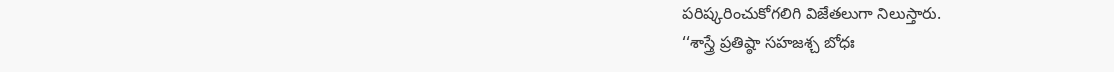పరిష్కరించుకోగలిగి విజేతలుగా నిలుస్తారు.
‘‘శాస్త్రే ప్రతిష్ఠా సహజశ్చ బోధః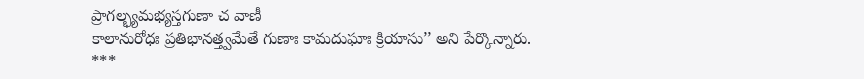ప్రాగల్భ్యమభ్యస్తగుణా చ వాణీ
కాలానురోధః ప్రతిభానత్త్వమేతే గుణాః కామదుఘాః క్రియాసు’’ అని పేర్కొన్నారు.
***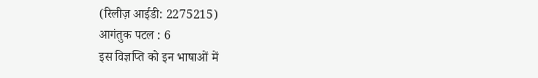(रिलीज़ आईडी: 2275215)
आगंतुक पटल : 6
इस विज्ञप्ति को इन भाषाओं में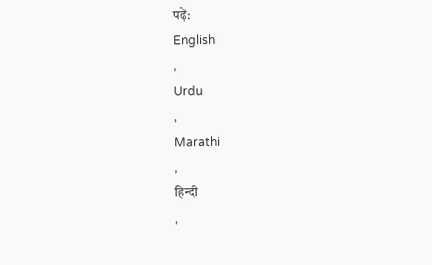पढ़ें:
English
,
Urdu
,
Marathi
,
हिन्दी
,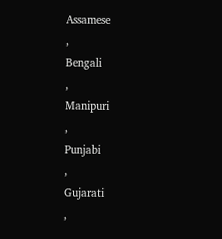Assamese
,
Bengali
,
Manipuri
,
Punjabi
,
Gujarati
,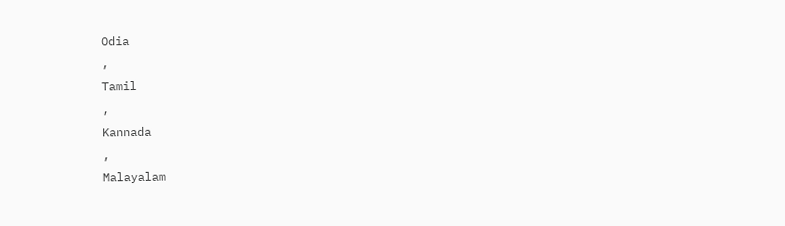Odia
,
Tamil
,
Kannada
,
Malayalam